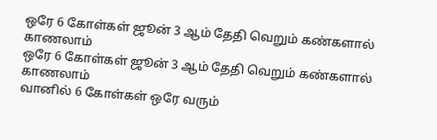ஒரே 6 கோள்கள் ஜூன் 3 ஆம் தேதி வெறும் கண்களால் காணலாம்
ஒரே 6 கோள்கள் ஜூன் 3 ஆம் தேதி வெறும் கண்களால் காணலாம்
வானில் 6 கோள்கள் ஒரே வரும்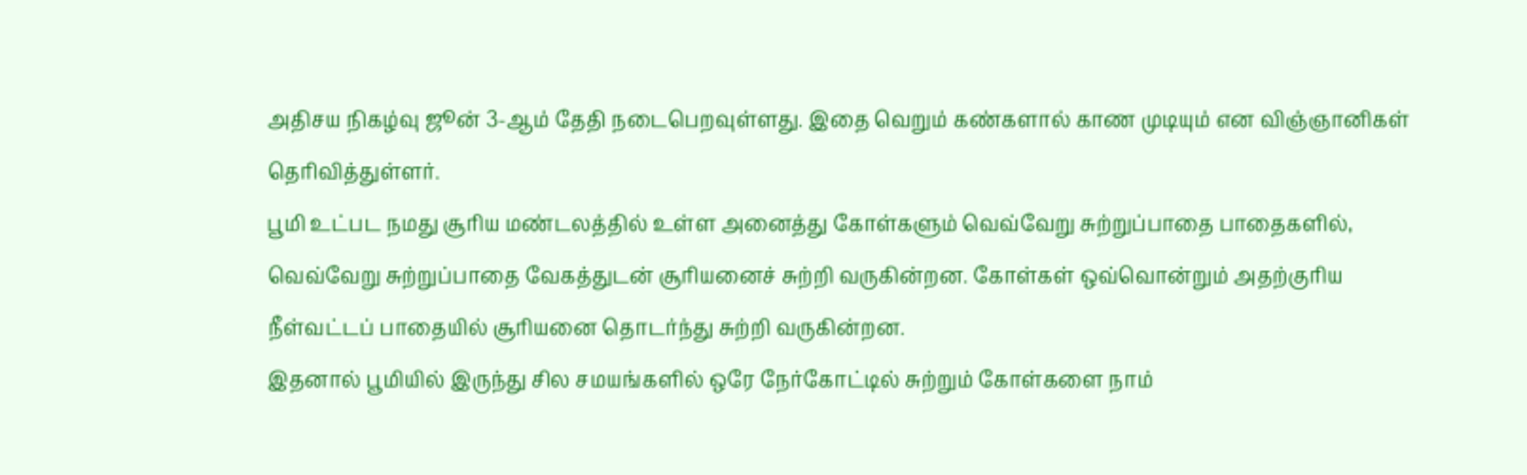அதிசய நிகழ்வு ஜூன் 3-ஆம் தேதி நடைபெறவுள்ளது. இதை வெறும் கண்களால் காண முடியும் என விஞ்ஞானிகள் தெரிவித்துள்ளர்.
பூமி உட்பட நமது சூரிய மண்டலத்தில் உள்ள அனைத்து கோள்களும் வெவ்வேறு சுற்றுப்பாதை பாதைகளில், வெவ்வேறு சுற்றுப்பாதை வேகத்துடன் சூரியனைச் சுற்றி வருகின்றன. கோள்கள் ஒவ்வொன்றும் அதற்குரிய நீள்வட்டப் பாதையில் சூரியனை தொடர்ந்து சுற்றி வருகின்றன.
இதனால் பூமியில் இருந்து சில சமயங்களில் ஒரே நேர்கோட்டில் சுற்றும் கோள்களை நாம்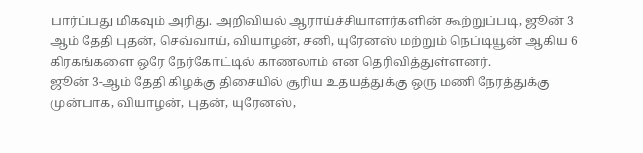பார்ப்பது மிகவும் அரிது. அறிவியல் ஆராய்ச்சியாளர்களின் கூற்றுப்படி, ஜூன் 3 ஆம் தேதி புதன், செவ்வாய், வியாழன், சனி, யுரேனஸ் மற்றும் நெப்டியூன் ஆகிய 6 கிரகங்களை ஒரே நேர்கோட்டில் காணலாம் என தெரிவித்துள்ளனர்.
ஜூன் 3-ஆம் தேதி கிழக்கு திசையில் சூரிய உதயத்துக்கு ஒரு மணி நேரத்துக்கு முன்பாக, வியாழன், புதன், யுரேனஸ்,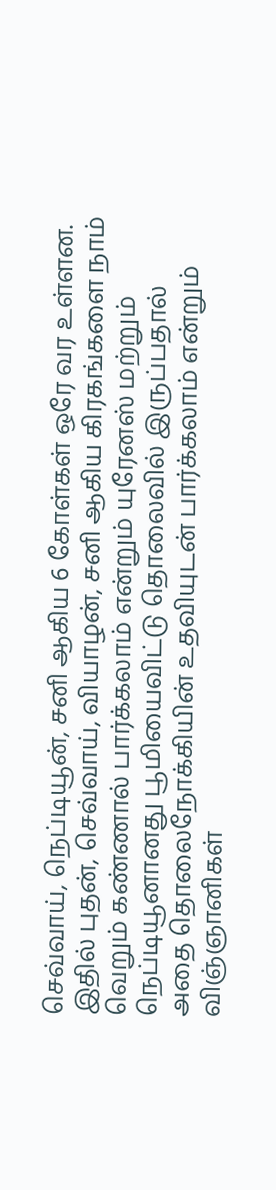செவ்வாய், நெப்டியூன், சனி ஆகிய 6 கோள்கள் ஒரே வர உள்ளன.
இதில் புதன், செவ்வாய், வியாழன், சனி ஆகிய கிரகங்களை நாம் வெறும் கண்ணால் பார்க்கலாம் என்றும் யுரேனஸ் மற்றும் நெப்டியூனானது பூமியைவிட்டு தொலைவில் இருப்பதால் அதை தொலைநோக்கியின் உதவியுடன் பார்க்கலாம் என்றும் விஞ்ஞானிகள்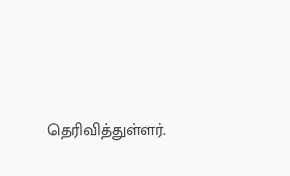தெரிவித்துள்ளர்.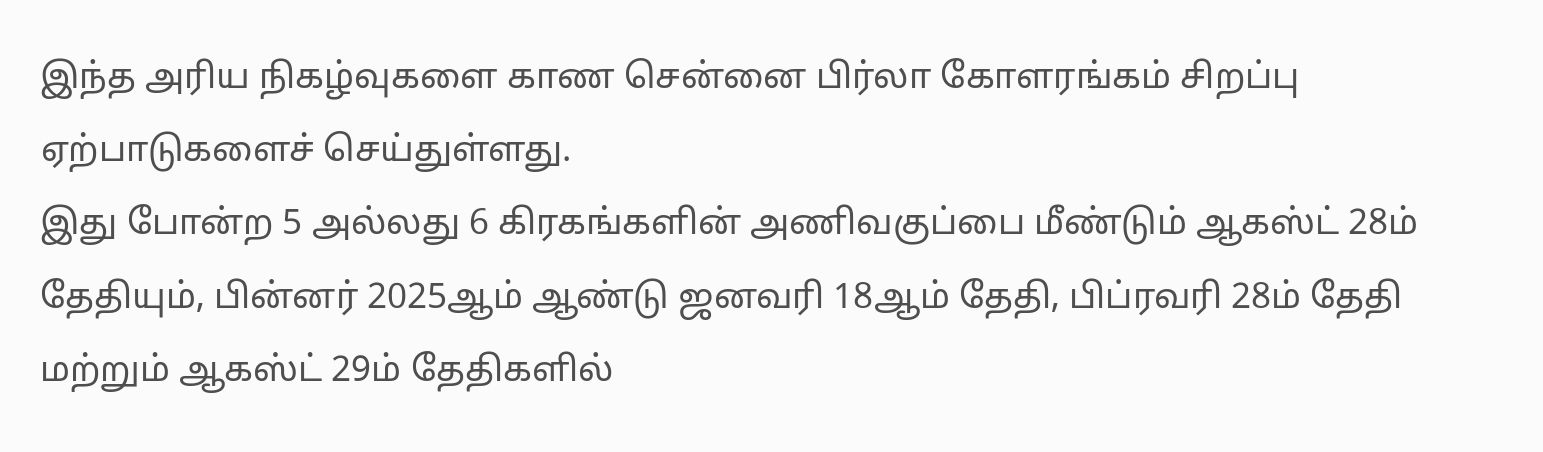இந்த அரிய நிகழ்வுகளை காண சென்னை பிர்லா கோளரங்கம் சிறப்பு ஏற்பாடுகளைச் செய்துள்ளது.
இது போன்ற 5 அல்லது 6 கிரகங்களின் அணிவகுப்பை மீண்டும் ஆகஸ்ட் 28ம் தேதியும், பின்னர் 2025ஆம் ஆண்டு ஜனவரி 18ஆம் தேதி, பிப்ரவரி 28ம் தேதி மற்றும் ஆகஸ்ட் 29ம் தேதிகளில்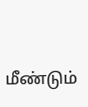மீண்டும்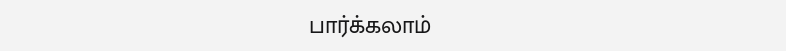பார்க்கலாம்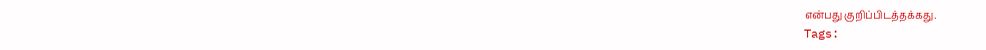என்பது குறிப்பிடத்தக்கது.
Tags: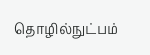தொழில்நுட்பம்